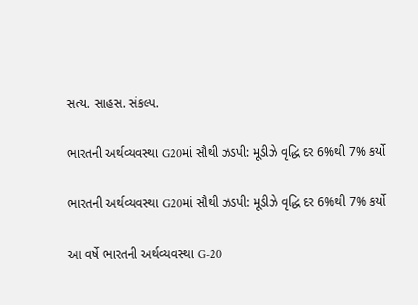સત્ય. સાહસ. સંકલ્પ.

ભારતની અર્થવ્યવસ્થા G20માં સૌથી ઝડપી: મૂડીઝે વૃદ્ધિ દર 6%થી 7% કર્યો

ભારતની અર્થવ્યવસ્થા G20માં સૌથી ઝડપી: મૂડીઝે વૃદ્ધિ દર 6%થી 7% કર્યો

આ વર્ષે ભારતની અર્થવ્યવસ્થા G-20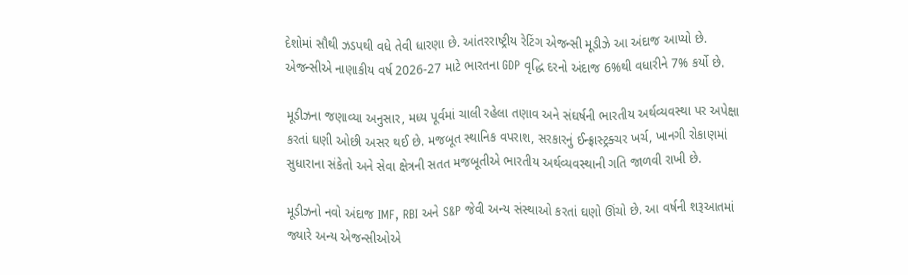દેશોમાં સૌથી ઝડપથી વધે તેવી ધારણા છે. આંતરરાષ્ટ્રીય રેટિંગ એજન્સી મૂડીઝે આ અંદાજ આપ્યો છે. એજન્સીએ નાણાકીય વર્ષ 2026-27 માટે ભારતના GDP વૃદ્ધિ દરનો અંદાજ 6%થી વધારીને 7% કર્યો છે.

મૂડીઝના જણાવ્યા અનુસાર, મધ્ય પૂર્વમાં ચાલી રહેલા તણાવ અને સંઘર્ષની ભારતીય અર્થવ્યવસ્થા પર અપેક્ષા કરતાં ઘણી ઓછી અસર થઈ છે. મજબૂત સ્થાનિક વપરાશ, સરકારનું ઈન્ફ્રાસ્ટ્રક્ચર ખર્ચ, ખાનગી રોકાણમાં સુધારાના સંકેતો અને સેવા ક્ષેત્રની સતત મજબૂતીએ ભારતીય અર્થવ્યવસ્થાની ગતિ જાળવી રાખી છે.

મૂડીઝનો નવો અંદાજ IMF, RBI અને S&P જેવી અન્ય સંસ્થાઓ કરતાં ઘણો ઊંચો છે. આ વર્ષની શરૂઆતમાં જ્યારે અન્ય એજન્સીઓએ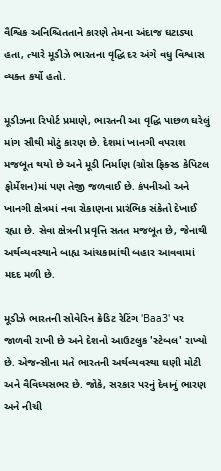વૈશ્વિક અનિશ્ચિતતાને કારણે તેમના અંદાજ ઘટાડ્યા હતા, ત્યારે મૂડીઝે ભારતના વૃદ્ધિ દર અંગે વધુ વિશ્વાસ વ્યક્ત કર્યો હતો.

મૂડીઝના રિપોર્ટ પ્રમાણે, ભારતની આ વૃદ્ધિ પાછળ ઘરેલું માંગ સૌથી મોટું કારણ છે. દેશમાં ખાનગી વપરાશ મજબૂત થયો છે અને મૂડી નિર્માણ (ગ્રોસ ફિક્સ્ડ કેપિટલ ફોર્મેશન)માં પણ તેજી જળવાઈ છે. કંપનીઓ અને ખાનગી ક્ષેત્રમાં નવા રોકાણના પ્રારંભિક સંકેતો દેખાઈ રહ્યા છે. સેવા ક્ષેત્રની પ્રવૃત્તિ સતત મજબૂત છે, જેનાથી અર્થવ્યવસ્થાને બાહ્ય આંચકામાંથી બહાર આવવામાં મદદ મળી છે.

મૂડીઝે ભારતની સોવેરિન ક્રેડિટ રેટિંગ 'Baa3' પર જાળવી રાખી છે અને દેશનો આઉટલુક 'સ્ટેબલ' રાખ્યો છે. એજન્સીના મતે ભારતની અર્થવ્યવસ્થા ઘણી મોટી અને વૈવિધ્યસભર છે. જોકે, સરકાર પરનું દેવાનું ભારણ અને નીચી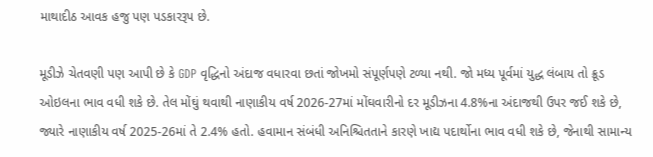માથાદીઠ આવક હજુ પણ પડકારરૂપ છે.

મૂડીઝે ચેતવણી પણ આપી છે કે GDP વૃદ્ધિનો અંદાજ વધારવા છતાં જોખમો સંપૂર્ણપણે ટળ્યા નથી. જો મધ્ય પૂર્વમાં યુદ્ધ લંબાય તો ક્રૂડ ઓઇલના ભાવ વધી શકે છે. તેલ મોંઘું થવાથી નાણાકીય વર્ષ 2026-27માં મોંઘવારીનો દર મૂડીઝના 4.8%ના અંદાજથી ઉપર જઈ શકે છે, જ્યારે નાણાકીય વર્ષ 2025-26માં તે 2.4% હતો. હવામાન સંબંધી અનિશ્ચિતતાને કારણે ખાદ્ય પદાર્થોના ભાવ વધી શકે છે, જેનાથી સામાન્ય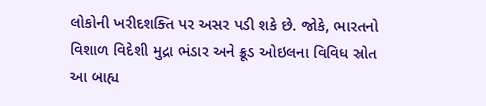લોકોની ખરીદશક્તિ પર અસર પડી શકે છે. જોકે, ભારતનો વિશાળ વિદેશી મુદ્રા ભંડાર અને ક્રૂડ ઓઇલના વિવિધ સ્રોત આ બાહ્ય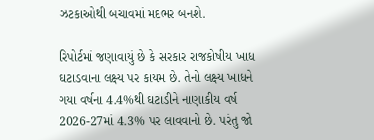ઝટકાઓથી બચાવમાં મદભર બનશે.

રિપોર્ટમાં જણાવાયું છે કે સરકાર રાજકોષીય ખાધ ઘટાડવાના લક્ષ્ય પર કાયમ છે. તેનો લક્ષ્ય ખાધને ગયા વર્ષના 4.4%થી ઘટાડીને નાણાકીય વર્ષ 2026-27માં 4.3% પર લાવવાનો છે. પરંતુ જો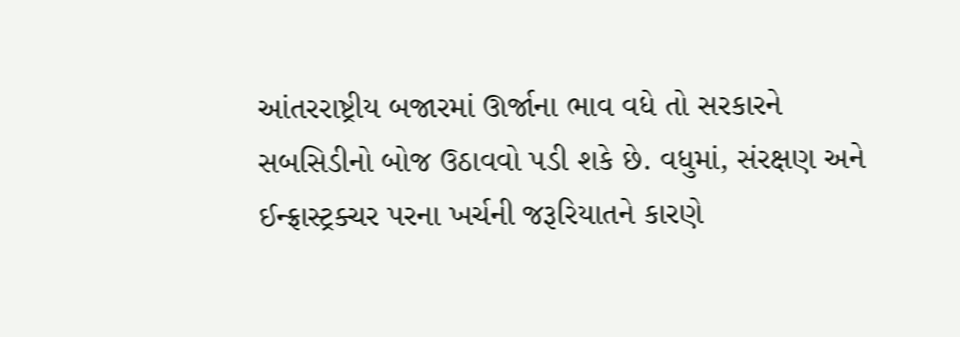આંતરરાષ્ટ્રીય બજારમાં ઊર્જાના ભાવ વધે તો સરકારને સબસિડીનો બોજ ઉઠાવવો પડી શકે છે. વધુમાં, સંરક્ષણ અને ઈન્ફ્રાસ્ટ્રક્ચર પરના ખર્ચની જરૂરિયાતને કારણે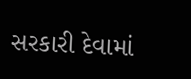સરકારી દેવામાં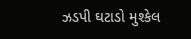ઝડપી ઘટાડો મુશ્કેલ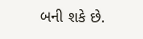બની શકે છે.